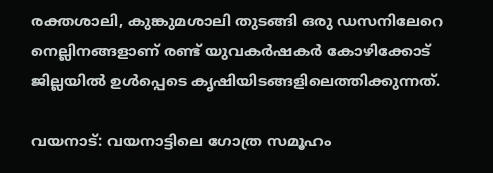രക്തശാലി, കുങ്കുമശാലി തുടങ്ങി ഒരു ഡസനിലേറെ നെല്ലിനങ്ങളാണ് രണ്ട് യുവകര്‍ഷകര്‍ കോഴിക്കോട് ജില്ലയില്‍ ഉള്‍പ്പെടെ കൃഷിയിടങ്ങളിലെത്തിക്കുന്നത്.

വയനാട്: വയനാട്ടിലെ ഗോത്ര സമൂഹം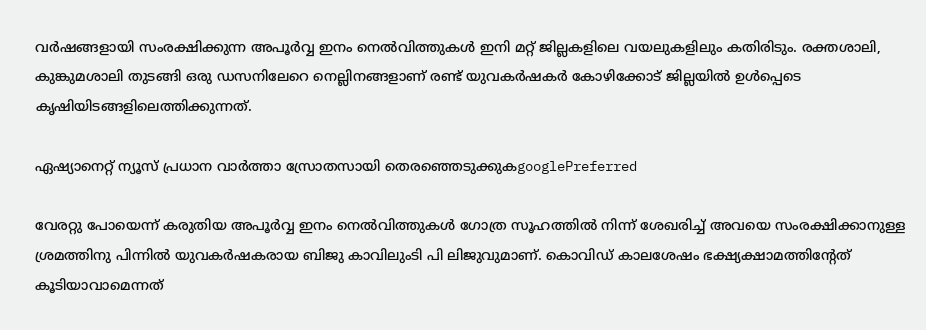വര്‍ഷങ്ങളായി സംരക്ഷിക്കുന്ന അപൂര്‍വ്വ ഇനം നെല്‍വിത്തുകള്‍ ഇനി മറ്റ് ജില്ലകളിലെ വയലുകളിലും കതിരിടും. രക്തശാലി, കുങ്കുമശാലി തുടങ്ങി ഒരു ഡസനിലേറെ നെല്ലിനങ്ങളാണ് രണ്ട് യുവകര്‍ഷകര്‍ കോഴിക്കോട് ജില്ലയില്‍ ഉള്‍പ്പെടെ കൃഷിയിടങ്ങളിലെത്തിക്കുന്നത്.

ഏഷ്യാനെറ്റ് ന്യൂസ് പ്രധാന വാർത്താ സ്രോതസായി തെരഞ്ഞെടുക്കുകgooglePreferred

വേരറ്റു പോയെന്ന് കരുതിയ അപൂര്‍വ്വ ഇനം നെല്‍വിത്തുകള്‍ ഗോത്ര സൂഹത്തില്‍ നിന്ന് ശേഖരിച്ച് അവയെ സംരക്ഷിക്കാനുള്ള ശ്രമത്തിനു പിന്നില്‍ യുവകര്‍ഷകരായ ബിജു കാവിലുംടി പി ലിജുവുമാണ്. കൊവിഡ് കാലശേഷം ഭക്ഷ്യക്ഷാമത്തിന്‍റേത് കൂടിയാവാമെന്നത്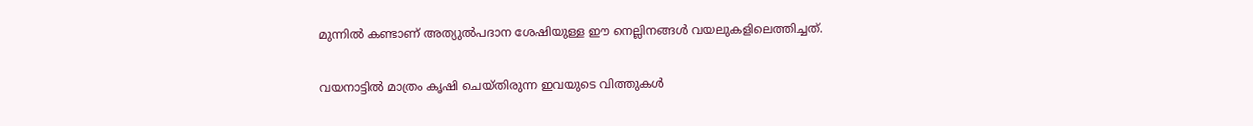മുന്നില്‍ കണ്ടാണ് അത്യുല്‍പദാന ശേഷിയുള്ള ഈ നെല്ലിനങ്ങള്‍ വയലുകളിലെത്തിച്ചത്.

വയനാട്ടില്‍ മാത്രം കൃഷി ചെയ്തിരുന്ന ഇവയുടെ വിത്തുകള്‍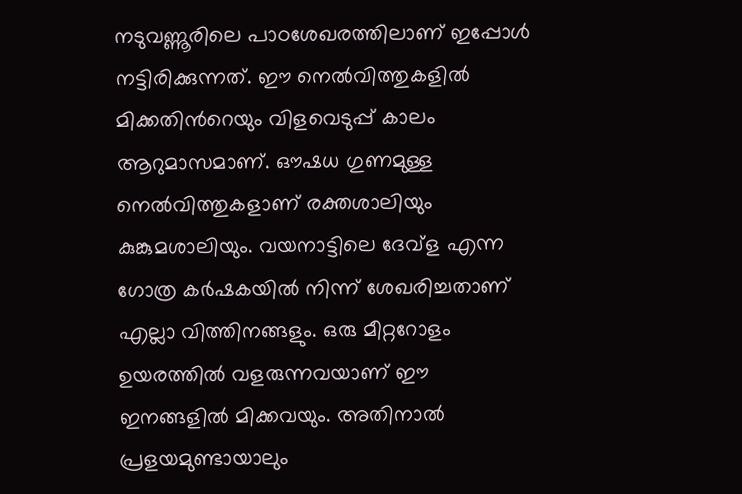നടുവണ്ണൂരിലെ പാഠശേഖരത്തിലാണ് ഇപ്പോള്‍ നട്ടിരിക്കുന്നത്. ഈ നെല്‍വിത്തുകളില്‍ മിക്കതിന്‍റെയും വിളവെടുപ്പ് കാലം ആറുമാസമാണ്. ഔഷധ ഗുണമുള്ള നെല്‍വിത്തുകളാണ് രക്തശാലിയും കുങ്കുമശാലിയും. വയനാട്ടിലെ ദേവ്ള എന്ന ഗോത്ര കര്‍ഷകയില്‍ നിന്ന് ശേഖരിച്ചതാണ് എല്ലാ വിത്തിനങ്ങളും. ഒരു മീറ്ററോളം ഉയരത്തില്‍ വളരുന്നവയാണ് ഈ ഇനങ്ങളില്‍ മിക്കവയും. അതിനാല്‍ പ്രളയമുണ്ടായാലും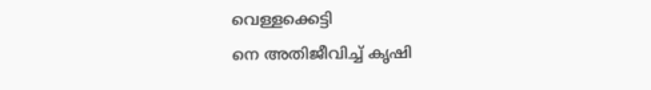വെള്ളക്കെട്ടി
നെ അതിജീവിച്ച് കൃഷി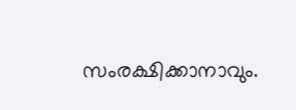സംരക്ഷിക്കാനാവും.